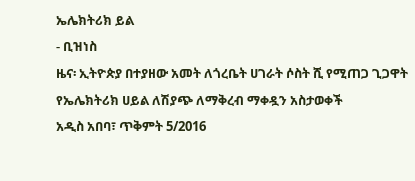ኤሌክትሪክ ይል
- ቢዝነስ
ዜና፡ ኢትዮጵያ በተያዘው አመት ለጎረቤት ሀገራት ሶስት ሺ የሚጠጋ ጊጋዋት የኤሌክትሪክ ሀይል ለሽያጭ ለማቅረብ ማቀዷን አስታወቀች
አዲስ አበባ፣ ጥቅምት 5/2016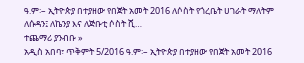ዓ.ም፡– ኢትዮጵያ በተያዘው የበጀት አመት 2016 ለሶስት የጎረቤት ሀገራት ማለትም ለሱዳን፤ ለኬንያ እና ለጅቡቲ ሶስት ሺ…
ተጨማሪ ያንብቡ »
አዲስ አበባ፣ ጥቅምት 5/2016 ዓ.ም፡– ኢትዮጵያ በተያዘው የበጀት አመት 2016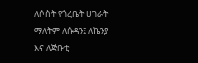ለሶስት የጎረቤት ሀገራት ማለትም ለሱዳን፤ ለኬንያ እና ለጅቡቲ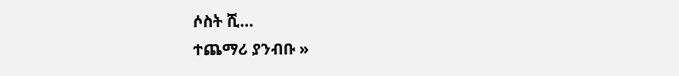ሶስት ሺ…
ተጨማሪ ያንብቡ »